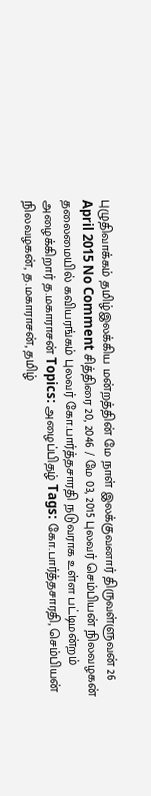புழுதிவாக்கம் தமிழ்இலக்கிய மன்றத்தின் மே நாள் இலக்குவனார் திருவள்ளுவன் 26 April 2015 No Comment சித்திரை 20, 2046 / மே 03, 2015 புலவர் செம்பியன் நிலவழகன் தலைமையில் கவியரங்கம் புலவர் கோ.பார்த்தசாரதி நடுவராக உள்ள பட்டிமன்றம் அழைக்கிறார் த.மகாராசன் Topics: அழைப்பிதழ் Tags: கோ.பார்த்தசாரதி, செம்பியன் நிலவழகன், த.மகாராசன், தமிழ்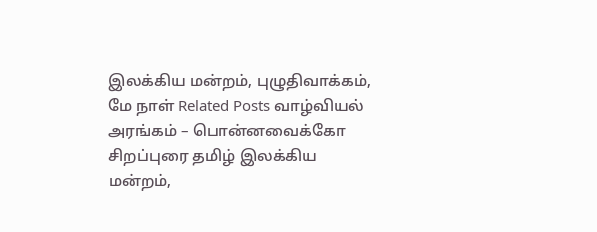இலக்கிய மன்றம், புழுதிவாக்கம், மே நாள் Related Posts வாழ்வியல் அரங்கம் – பொன்னவைக்கோ சிறப்புரை தமிழ் இலக்கிய மன்றம்,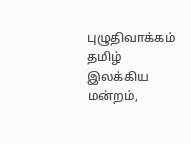புழுதிவாக்கம் தமிழ் இலக்கிய மன்றம்,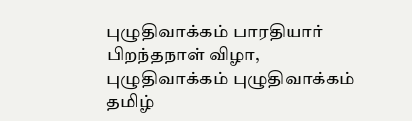புழுதிவாக்கம் பாரதியார் பிறந்தநாள் விழா, புழுதிவாக்கம் புழுதிவாக்கம் தமிழ்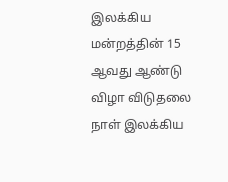இலக்கிய மன்றத்தின் 15 ஆவது ஆண்டு விழா விடுதலை நாள் இலக்கிய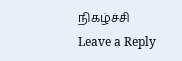நிகழ்ச்சி
Leave a Reply